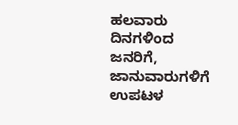ಹಲವಾರು ದಿನಗಳಿಂದ ಜನರಿಗೆ, ಜಾನುವಾರುಗಳಿಗೆ ಉಪಟಳ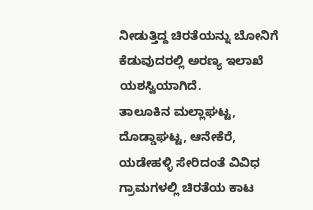ನೀಡುತ್ತಿದ್ದ ಚಿರತೆಯನ್ನು ಬೋನಿಗೆ ಕೆಡುವುದರಲ್ಲಿ ಅರಣ್ಯ ಇಲಾಖೆ ಯಶಸ್ವಿಯಾಗಿದೆ.
ತಾಲೂಕಿನ ಮಲ್ಲಾಘಟ್ಟ, ದೊಡ್ಡಾಘಟ್ಟ, ಆನೇಕೆರೆ, ಯಡೇಹಳ್ಳಿ ಸೇರಿದಂತೆ ವಿವಿಧ ಗ್ರಾಮಗಳಲ್ಲಿ ಚಿರತೆಯ ಕಾಟ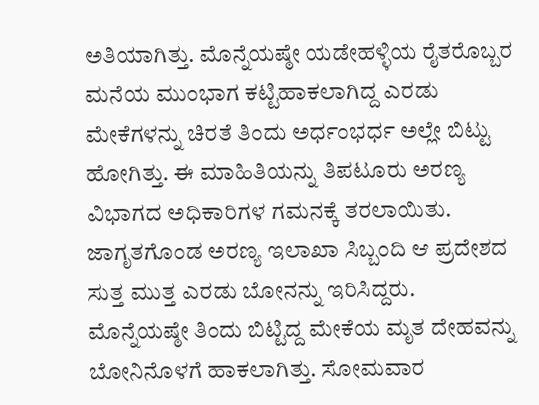ಅತಿಯಾಗಿತ್ತು. ಮೊನ್ನೆಯಷ್ಠೇ ಯಡೇಹಳ್ಳಿಯ ರೈತರೊಬ್ಬರ ಮನೆಯ ಮುಂಭಾಗ ಕಟ್ಟಿಹಾಕಲಾಗಿದ್ದ ಎರಡು ಮೇಕೆಗಳನ್ನು ಚಿರತೆ ತಿಂದು ಅರ್ಧಂಭರ್ಧ ಅಲ್ಲೇ ಬಿಟ್ಟು ಹೋಗಿತ್ತು. ಈ ಮಾಹಿತಿಯನ್ನು ತಿಪಟೂರು ಅರಣ್ಯ ವಿಭಾಗದ ಅಧಿಕಾರಿಗಳ ಗಮನಕ್ಕೆ ತರಲಾಯಿತು. ಜಾಗೃತಗೊಂಡ ಅರಣ್ಯ ಇಲಾಖಾ ಸಿಬ್ಬಂದಿ ಆ ಪ್ರದೇಶದ ಸುತ್ತ ಮುತ್ತ ಎರಡು ಬೋನನ್ನು ಇರಿಸಿದ್ದರು.
ಮೊನ್ನೆಯಷ್ಠೇ ತಿಂದು ಬಿಟ್ಟಿದ್ದ ಮೇಕೆಯ ಮೃತ ದೇಹವನ್ನು ಬೋನಿನೊಳಗೆ ಹಾಕಲಾಗಿತ್ತು. ಸೋಮವಾರ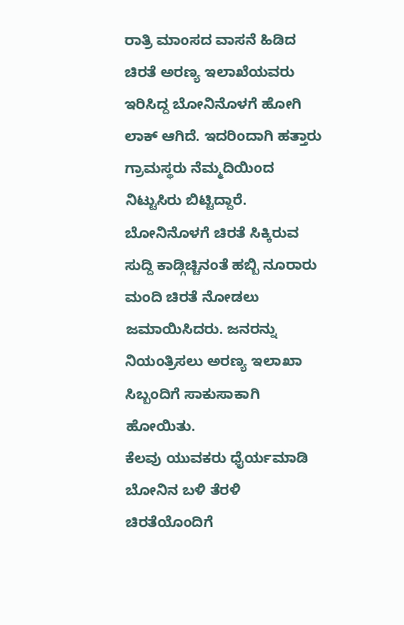ರಾತ್ರಿ ಮಾಂಸದ ವಾಸನೆ ಹಿಡಿದ ಚಿರತೆ ಅರಣ್ಯ ಇಲಾಖೆಯವರು ಇರಿಸಿದ್ದ ಬೋನಿನೊಳಗೆ ಹೋಗಿ ಲಾಕ್ ಆಗಿದೆ. ಇದರಿಂದಾಗಿ ಹತ್ತಾರು ಗ್ರಾಮಸ್ಥರು ನೆಮ್ಮದಿಯಿಂದ ನಿಟ್ಟುಸಿರು ಬಿಟ್ಟಿದ್ದಾರೆ.
ಬೋನಿನೊಳಗೆ ಚಿರತೆ ಸಿಕ್ಕಿರುವ ಸುದ್ದಿ ಕಾಡ್ಗಿಚ್ಚಿನಂತೆ ಹಬ್ಬಿ ನೂರಾರು ಮಂದಿ ಚಿರತೆ ನೋಡಲು ಜಮಾಯಿಸಿದರು. ಜನರನ್ನು ನಿಯಂತ್ರಿಸಲು ಅರಣ್ಯ ಇಲಾಖಾ ಸಿಬ್ಬಂದಿಗೆ ಸಾಕುಸಾಕಾಗಿ ಹೋಯಿತು.
ಕೆಲವು ಯುವಕರು ಧೈರ್ಯಮಾಡಿ ಬೋನಿನ ಬಳಿ ತೆರಳಿ ಚಿರತೆಯೊಂದಿಗೆ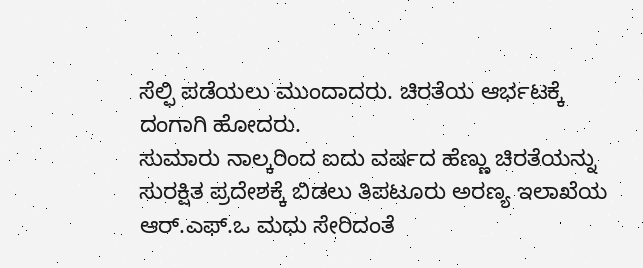ಸೆಲ್ಫಿ ಪಡೆಯಲು ಮುಂದಾದರು. ಚಿರತೆಯ ಆರ್ಭಟಕ್ಕೆ ದಂಗಾಗಿ ಹೋದರು.
ಸುಮಾರು ನಾಲ್ಕರಿಂದ ಐದು ವರ್ಷದ ಹೆಣ್ಣು ಚಿರತೆಯನ್ನು ಸುರಕ್ಷಿತ ಪ್ರದೇಶಕ್ಕೆ ಬಿಡಲು ತಿಪಟೂರು ಅರಣ್ಯ ಇಲಾಖೆಯ ಆರ್.ಎಫ್.ಒ ಮಧು ಸೇರಿದಂತೆ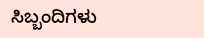ಸಿಬ್ಬಂದಿಗಳು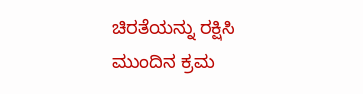ಚಿರತೆಯನ್ನು ರಕ್ಷಿಸಿ ಮುಂದಿನ ಕ್ರಮ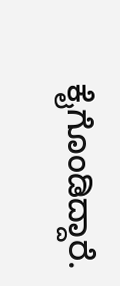ಕೈಗೊಂಡಿದ್ದಾರೆ.